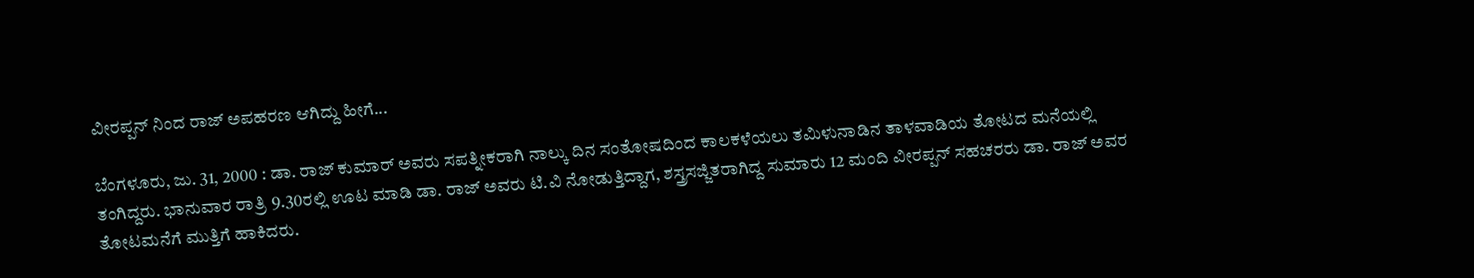ವೀರಪ್ಪನ್ ನಿಂದ ರಾಜ್ ಅಪಹರಣ ಆಗಿದ್ದು ಹೀಗೆ...

ಬೆಂಗಳೂರು, ಜು. 31, 2000 : ಡಾ. ರಾಜ್ ಕುಮಾರ್ ಅವರು ಸಪತ್ನೀಕರಾಗಿ ನಾಲ್ಕು ದಿನ ಸಂತೋಷದಿಂದ ಕಾಲಕಳೆಯಲು ತಮಿಳುನಾಡಿನ ತಾಳವಾಡಿಯ ತೋಟದ ಮನೆಯಲ್ಲಿ ತಂಗಿದ್ದರು. ಭಾನುವಾರ ರಾತ್ರಿ 9.30ರಲ್ಲಿ ಊಟ ಮಾಡಿ ಡಾ. ರಾಜ್ ಅವರು ಟಿ.ವಿ ನೋಡುತ್ತಿದ್ದಾಗ, ಶಸ್ತ್ರಸಜ್ಜಿತರಾಗಿದ್ದ ಸುಮಾರು 12 ಮಂದಿ ವೀರಪ್ಪನ್ ಸಹಚರರು ಡಾ. ರಾಜ್ ಅವರ ತೋಟಮನೆಗೆ ಮುತ್ತಿಗೆ ಹಾಕಿದರು.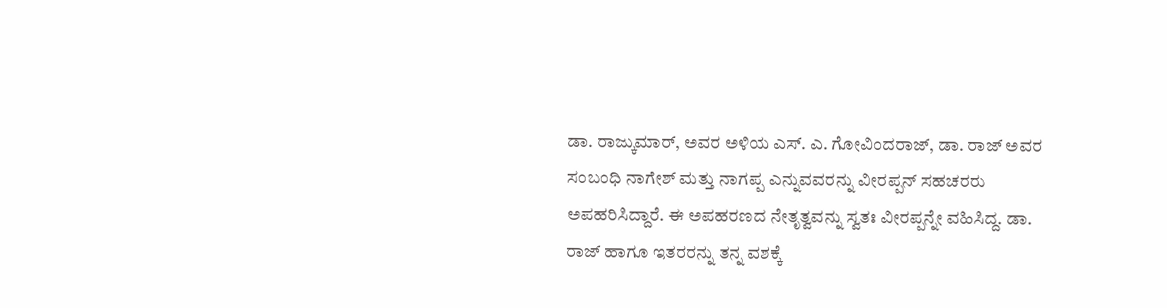ಡಾ. ರಾಜ್ಕುಮಾರ್, ಅವರ ಅಳಿಯ ಎಸ್. ಎ. ಗೋವಿಂದರಾಜ್, ಡಾ. ರಾಜ್ ಅವರ ಸಂಬಂಧಿ ನಾಗೇಶ್ ಮತ್ತು ನಾಗಪ್ಪ ಎನ್ನುವವರನ್ನು ವೀರಪ್ಪನ್ ಸಹಚರರು ಅಪಹರಿಸಿದ್ದಾರೆ. ಈ ಅಪಹರಣದ ನೇತೃತ್ವವನ್ನು ಸ್ವತಃ ವೀರಪ್ಪನ್ನೇ ವಹಿಸಿದ್ದ. ಡಾ. ರಾಜ್ ಹಾಗೂ ಇತರರನ್ನು ತನ್ನ ವಶಕ್ಕೆ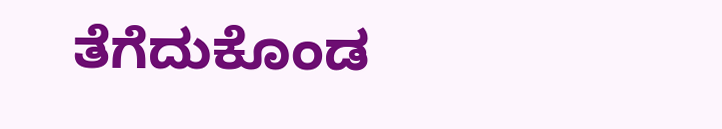ತೆಗೆದುಕೊಂಡ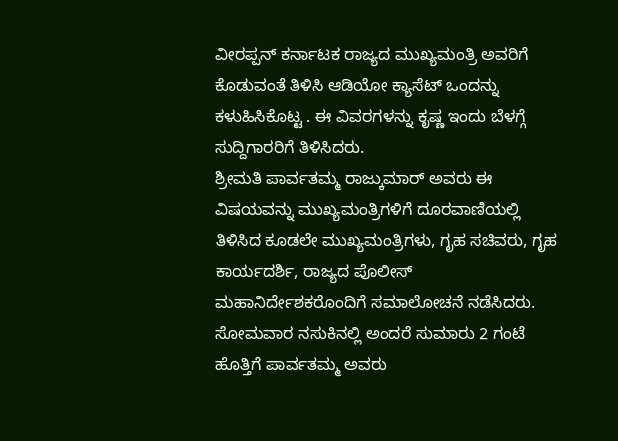ವೀರಪ್ಪನ್ ಕರ್ನಾಟಕ ರಾಜ್ಯದ ಮುಖ್ಯಮಂತ್ರಿ ಅವರಿಗೆ ಕೊಡುವಂತೆ ತಿಳಿಸಿ ಆಡಿಯೋ ಕ್ಯಾಸೆಟ್ ಒಂದನ್ನು ಕಳುಹಿಸಿಕೊಟ್ಟ . ಈ ವಿವರಗಳನ್ನು ಕೃಷ್ಣ ಇಂದು ಬೆಳಗ್ಗೆ ಸುದ್ದಿಗಾರರಿಗೆ ತಿಳಿಸಿದರು.
ಶ್ರೀಮತಿ ಪಾರ್ವತಮ್ಮ ರಾಜ್ಕುಮಾರ್ ಅವರು ಈ ವಿಷಯವನ್ನು ಮುಖ್ಯಮಂತ್ರಿಗಳಿಗೆ ದೂರವಾಣಿಯಲ್ಲಿ ತಿಳಿಸಿದ ಕೂಡಲೇ ಮುಖ್ಯಮಂತ್ರಿಗಳು, ಗೃಹ ಸಚಿವರು, ಗೃಹ ಕಾರ್ಯದರ್ಶಿ, ರಾಜ್ಯದ ಪೊಲೀಸ್ ಮಹಾನಿರ್ದೇಶಕರೊಂದಿಗೆ ಸಮಾಲೋಚನೆ ನಡೆಸಿದರು.
ಸೋಮವಾರ ನಸುಕಿನಲ್ಲಿ ಅಂದರೆ ಸುಮಾರು 2 ಗಂಟೆ ಹೊತ್ತಿಗೆ ಪಾರ್ವತಮ್ಮ ಅವರು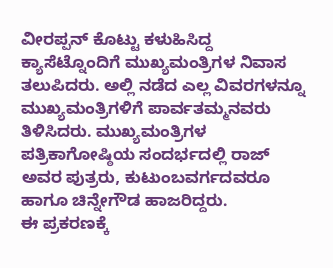ವೀರಪ್ಪನ್ ಕೊಟ್ಟು ಕಳುಹಿಸಿದ್ದ ಕ್ಯಾಸೆಟ್ನೊಂದಿಗೆ ಮುಖ್ಯಮಂತ್ರಿಗಳ ನಿವಾಸ ತಲುಪಿದರು. ಅಲ್ಲಿ ನಡೆದ ಎಲ್ಲ ವಿವರಗಳನ್ನೂ ಮುಖ್ಯಮಂತ್ರಿಗಳಿಗೆ ಪಾರ್ವತಮ್ಮನವರು ತಿಳಿಸಿದರು. ಮುಖ್ಯಮಂತ್ರಿಗಳ ಪತ್ರಿಕಾಗೋಷ್ಠಿಯ ಸಂದರ್ಭದಲ್ಲಿ ರಾಜ್ ಅವರ ಪುತ್ರರು, ಕುಟುಂಬವರ್ಗದವರೂ ಹಾಗೂ ಚಿನ್ನೇಗೌಡ ಹಾಜರಿದ್ದರು.
ಈ ಪ್ರಕರಣಕ್ಕೆ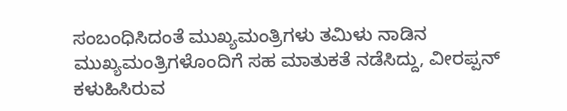ಸಂಬಂಧಿಸಿದಂತೆ ಮುಖ್ಯಮಂತ್ರಿಗಳು ತಮಿಳು ನಾಡಿನ ಮುಖ್ಯಮಂತ್ರಿಗಳೊಂದಿಗೆ ಸಹ ಮಾತುಕತೆ ನಡೆಸಿದ್ದು, ವೀರಪ್ಪನ್ ಕಳುಹಿಸಿರುವ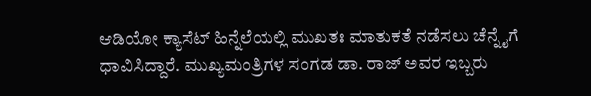ಆಡಿಯೋ ಕ್ಯಾಸೆಟ್ ಹಿನ್ನೆಲೆಯಲ್ಲಿ ಮುಖತಃ ಮಾತುಕತೆ ನಡೆಸಲು ಚೆನ್ನೈಗೆ ಧಾವಿಸಿದ್ದಾರೆ. ಮುಖ್ಯಮಂತ್ರಿಗಳ ಸಂಗಡ ಡಾ. ರಾಜ್ ಅವರ ಇಬ್ಬರು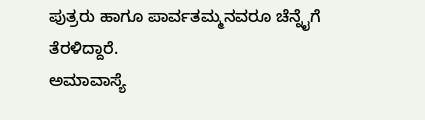ಪುತ್ರರು ಹಾಗೂ ಪಾರ್ವತಮ್ಮನವರೂ ಚೆನ್ನೈಗೆ ತೆರಳಿದ್ದಾರೆ.
ಅಮಾವಾಸ್ಯೆ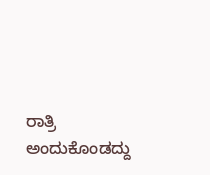ರಾತ್ರಿ ಅಂದುಕೊಂಡದ್ದು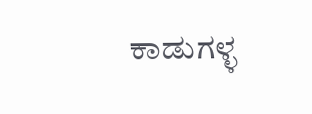ಕಾಡುಗಳ್ಳ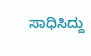ಸಾಧಿಸಿದ್ದು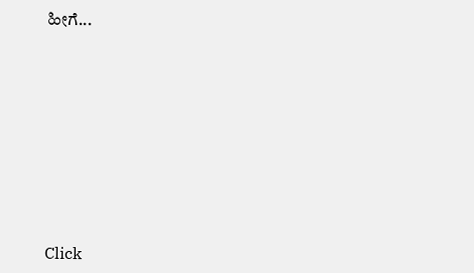ಹೀಗೆ...












Click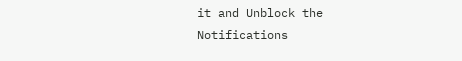it and Unblock the Notifications